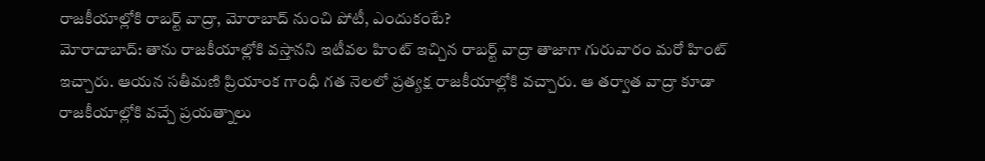రాజకీయాల్లోకి రాబర్ట్ వాద్రా, మోరాబాద్ నుంచి పోటీ, ఎందుకంటే?
మోరాదాబాద్: తాను రాజకీయాల్లోకి వస్తానని ఇటీవల హింట్ ఇచ్చిన రాబర్ట్ వాద్రా తాజాగా గురువారం మరో హింట్ ఇచ్చారు. ఆయన సతీమణి ప్రియాంక గాంధీ గత నెలలో ప్రత్యక్ష రాజకీయాల్లోకి వచ్చారు. ఆ తర్వాత వాద్రా కూడా రాజకీయాల్లోకి వచ్చే ప్రయత్నాలు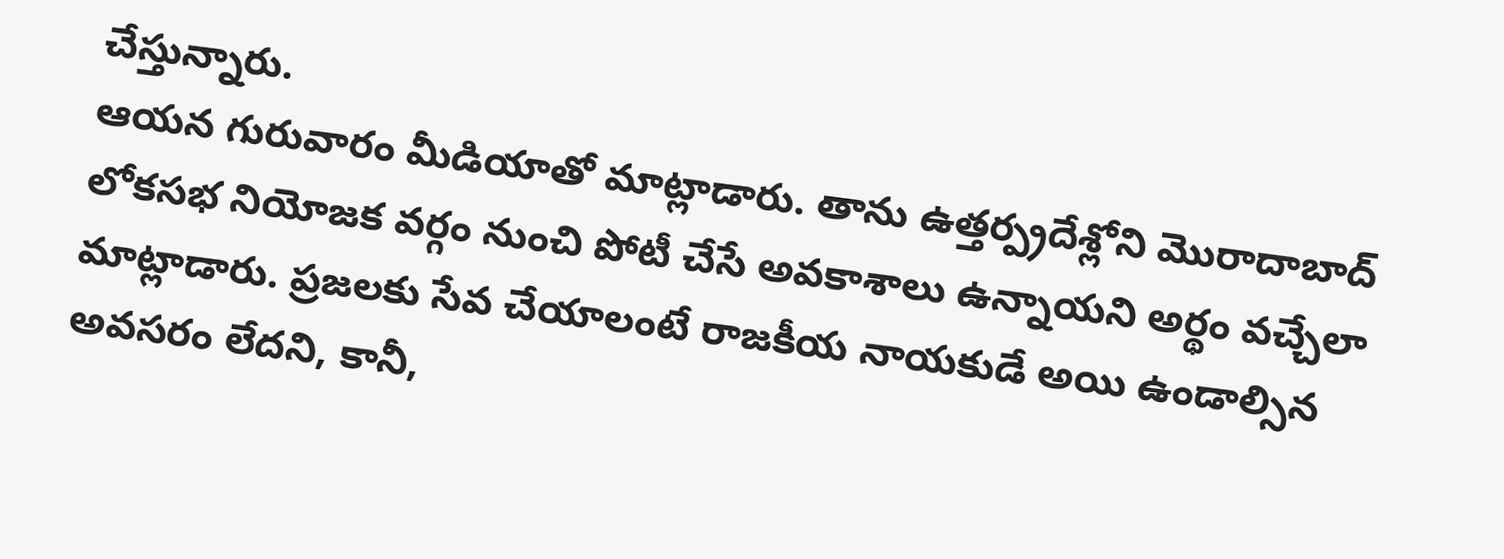చేస్తున్నారు.
ఆయన గురువారం మీడియాతో మాట్లాడారు. తాను ఉత్తర్ప్రదేశ్లోని మొరాదాబాద్ లోకసభ నియోజక వర్గం నుంచి పోటీ చేసే అవకాశాలు ఉన్నాయని అర్థం వచ్చేలా మాట్లాడారు. ప్రజలకు సేవ చేయాలంటే రాజకీయ నాయకుడే అయి ఉండాల్సిన అవసరం లేదని, కానీ,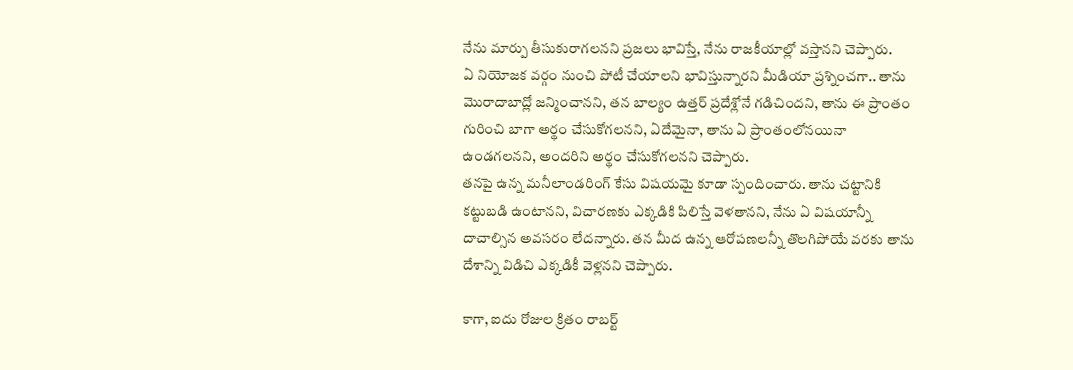నేను మార్పు తీసుకురాగలనని ప్రజలు భావిస్తే, నేను రాజకీయాల్లో వస్తానని చెప్పారు.
ఏ నియోజక వర్గం నుంచి పోటీ చేయాలని భావిస్తున్నారని మీడియా ప్రశ్నించగా.. తాను మొరాదాబాద్లో జన్మించానని, తన బాల్యం ఉత్తర్ ప్రదేశ్లోనే గడిచిందని, తాను ఈ ప్రాంతం గురించి బాగా అర్థం చేసుకోగలనని, ఏదేమైనా, తాను ఏ ప్రాంతంలోనయినా ఉండగలనని, అందరిని అర్థం చేసుకోగలనని చెప్పారు.
తనపై ఉన్న మనీలాండరింగ్ కేసు విషయమై కూడా స్పందించారు. తాను చట్టానికి కట్టుబడి ఉంటానని, విచారణకు ఎక్కడికి పిలిస్తే వెళతానని, నేను ఏ విషయాన్నీ దాచాల్సిన అవసరం లేదన్నారు. తన మీద ఉన్న ఆరోపణలన్నీ తొలగిపోయే వరకు తాను దేశాన్ని విడిచి ఎక్కడికీ వెళ్లనని చెప్పారు.

కాగా, ఐదు రోజుల క్రితం రాబర్ట్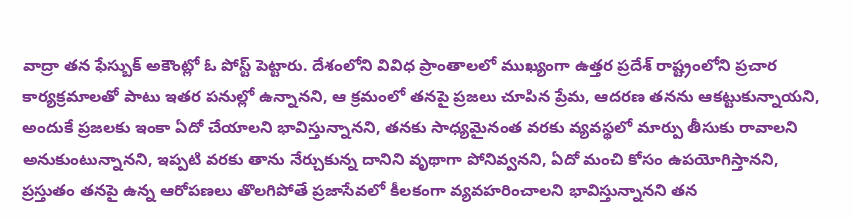వాద్రా తన ఫేస్బుక్ అకౌంట్లో ఓ పోస్ట్ పెట్టారు. దేశంలోని వివిధ ప్రాంతాలలో ముఖ్యంగా ఉత్తర ప్రదేశ్ రాష్ట్రంలోని ప్రచార కార్యక్రమాలతో పాటు ఇతర పనుల్లో ఉన్నానని, ఆ క్రమంలో తనపై ప్రజలు చూపిన ప్రేమ, ఆదరణ తనను ఆకట్టుకున్నాయని, అందుకే ప్రజలకు ఇంకా ఏదో చేయాలని భావిస్తున్నానని, తనకు సాధ్యమైనంత వరకు వ్యవస్థలో మార్పు తీసుకు రావాలని అనుకుంటున్నానని, ఇప్పటి వరకు తాను నేర్చుకున్న దానిని వృథాగా పోనివ్వనని, ఏదో మంచి కోసం ఉపయోగిస్తానని, ప్రస్తుతం తనపై ఉన్న ఆరోపణలు తొలగిపోతే ప్రజాసేవలో కీలకంగా వ్యవహరించాలని భావిస్తున్నానని తన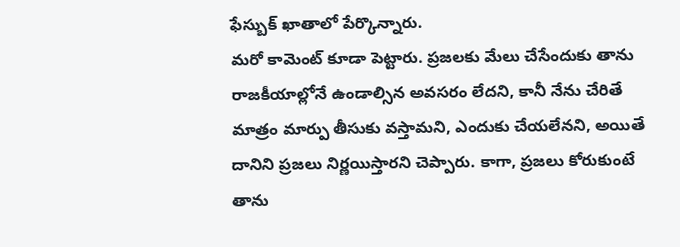ఫేస్బుక్ ఖాతాలో పేర్కొన్నారు.
మరో కామెంట్ కూడా పెట్టారు. ప్రజలకు మేలు చేసేందుకు తాను రాజకీయాల్లోనే ఉండాల్సిన అవసరం లేదని, కానీ నేను చేరితే మాత్రం మార్పు తీసుకు వస్తామని, ఎందుకు చేయలేనని, అయితే దానిని ప్రజలు నిర్ణయిస్తారని చెప్పారు. కాగా, ప్రజలు కోరుకుంటే తాను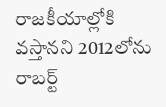రాజకీయాల్లోకి వస్తానని 2012లోను రాబర్ట్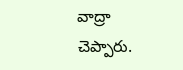వాద్రా చెప్పారు.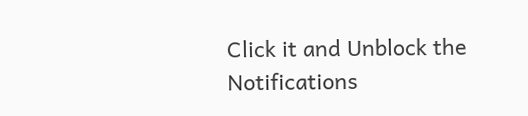Click it and Unblock the Notifications